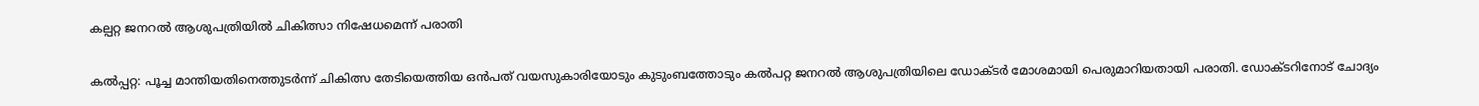കല്പറ്റ ജനറൽ ആശുപത്രിയിൽ ചികിത്സാ നിഷേധമെന്ന് പരാതി

കൽപ്പറ്റ: പൂച്ച മാന്തിയതിനെത്തുടര്‍ന്ന് ചികിത്സ തേടിയെത്തിയ ഒന്‍പത് വയസുകാരിയോടും കുടുംബത്തോടും കല്‍പറ്റ ജനറല്‍ ആശുപത്രിയിലെ ഡോക്ടര്‍ മോശമായി പെരുമാറിയതായി പരാതി. ഡോക്ടറിനോട് ചോദ്യം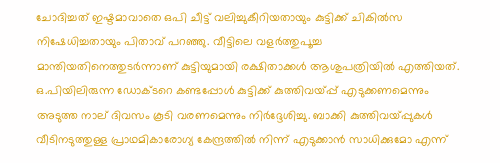ചോദിച്ചത് ഇഷ്ടമാവാതെ ഒപി ചീട്ട് വലിച്ചുകീറിയതായും കുട്ടിക്ക് ചികില്‍സ നിഷേധിച്ചതായും പിതാവ് പറഞ്ഞു. വീട്ടിലെ വളര്‍ത്തുപൂച്ച മാന്തിയതിനെത്തുടര്‍ന്നാണ് കുട്ടിയുമായി രക്ഷിതാക്കള്‍ ആശുപത്രിയില്‍ എത്തിയത്. ഒ.പിയിലിരുന്ന ഡോക്ടറെ കണ്ടപ്പോള്‍ കുട്ടിക്ക് കുത്തിവയ്പ്പ് എടുക്കണമെന്നും അടുത്ത നാല് ദിവസം കൂടി വരണമെന്നും നിര്‍ദ്ദേശിച്ചു. ബാക്കി കുത്തിവയ്പ്പുകള്‍ വീടിനടുത്തുള്ള പ്രാഥമികാരോഗ്യ കേന്ദ്രത്തില്‍ നിന്ന് എടുക്കാന്‍ സാധിക്കുമോ എന്ന്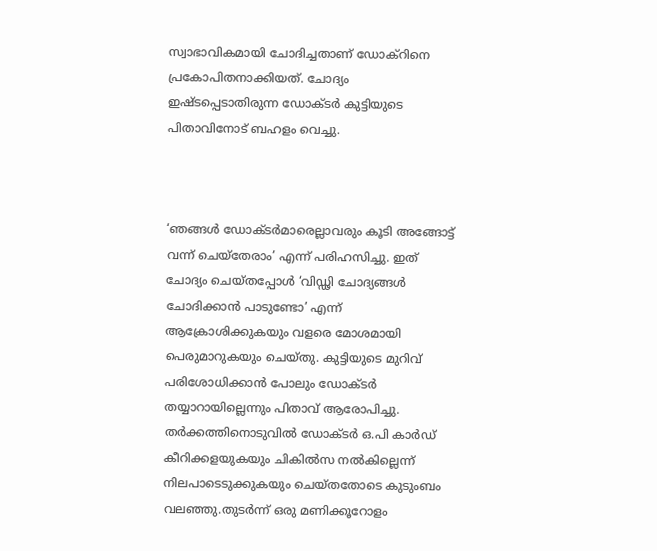സ്വാഭാവികമായി ചോദിച്ചതാണ് ഡോക്‌റിനെ പ്രകോപിതനാക്കിയത്. ചോദ്യം ഇഷ്ടപ്പെടാതിരുന്ന ഡോക്ടര്‍ കുട്ടിയുടെ പിതാവിനോട് ബഹളം വെച്ചു.



‘ഞങ്ങള്‍ ഡോക്ടര്‍മാരെല്ലാവരും കൂടി അങ്ങോട്ട് വന്ന് ചെയ്‌തേരാം’ എന്ന് പരിഹസിച്ചു. ഇത് ചോദ്യം ചെയ്തപ്പോള്‍ ‘വിഡ്ഢി ചോദ്യങ്ങള്‍ ചോദിക്കാന്‍ പാടുണ്ടോ’ എന്ന് ആക്രോശിക്കുകയും വളരെ മോശമായി പെരുമാറുകയും ചെയ്തു. കുട്ടിയുടെ മുറിവ് പരിശോധിക്കാന്‍ പോലും ഡോക്ടര്‍ തയ്യാറായില്ലെന്നും പിതാവ് ആരോപിച്ചു. തര്‍ക്കത്തിനൊടുവില്‍ ഡോക്ടര്‍ ഒ.പി കാര്‍ഡ് കീറിക്കളയുകയും ചികില്‍സ നല്‍കില്ലെന്ന് നിലപാടെടുക്കുകയും ചെയ്തതോടെ കുടുംബം വലഞ്ഞു.തുടര്‍ന്ന് ഒരു മണിക്കൂറോളം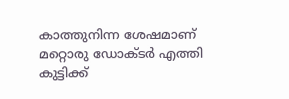കാത്തുനിന്ന ശേഷമാണ് മറ്റൊരു ഡോക്ടര്‍ എത്തി കുട്ടിക്ക്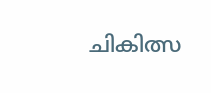ചികിത്സ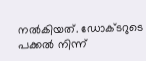നല്‍കിയത്. ഡോക്ടറുടെ പക്കല്‍ നിന്ന്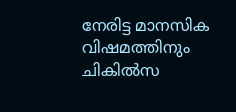നേരിട്ട മാനസിക വിഷമത്തിനും ചികില്‍സ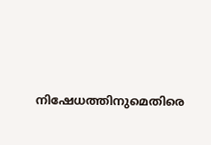നിഷേധത്തിനുമെതിരെ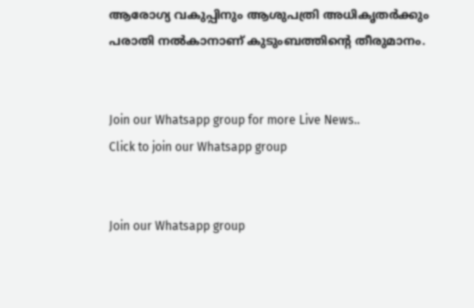ആരോഗ്യ വകുപ്പിനും ആശുപത്രി അധികൃതര്‍ക്കും പരാതി നല്‍കാനാണ് കുടുംബത്തിന്റെ തീരുമാനം.


Join our Whatsapp group for more Live News..
Click to join our Whatsapp group


Join our Whatsapp group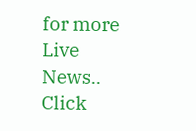for more Live News..
Click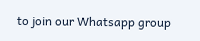to join our Whatsapp group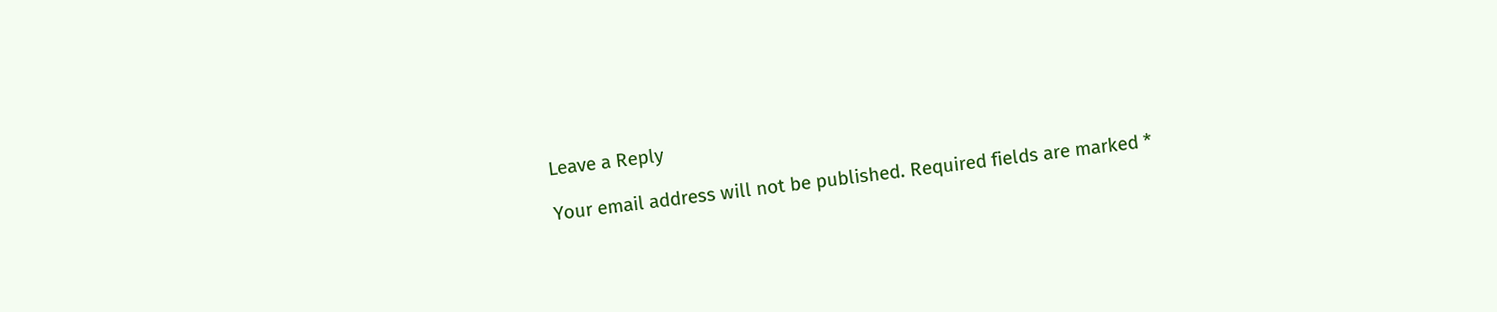Leave a Reply

Your email address will not be published. Required fields are marked *